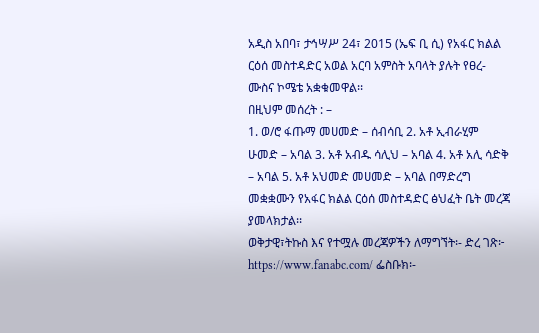አዲስ አበባ፣ ታኅሣሥ 24፣ 2015 (ኤፍ ቢ ሲ) የአፋር ክልል ርዕሰ መስተዳድር አወል አርባ አምስት አባላት ያሉት የፀረ-ሙስና ኮሜቴ አቋቁመዋል፡፡
በዚህም መሰረት : –
1. ወ/ሮ ፋጡማ መሀመድ – ሰብሳቢ 2. አቶ ኢብራሂም ሁመድ – አባል 3. አቶ አብዱ ሳሊህ – አባል 4. አቶ አሊ ሳድቅ – አባል 5. አቶ አህመድ መሀመድ – አባል በማድረግ መቋቋሙን የአፋር ክልል ርዕሰ መስተዳድር ፅህፈት ቤት መረጃ ያመላክታል፡፡
ወቅታዊ፣ትኩስ እና የተሟሉ መረጃዎችን ለማግኘት፡- ድረ ገጽ፦ https://www.fanabc.com/ ፌስቡክ፡-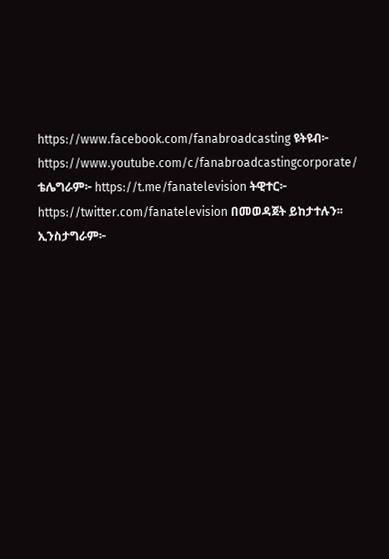https://www.facebook.com/fanabroadcasting ዩትዩብ፦ https://www.youtube.com/c/fanabroadcastingcorporate/ ቴሌግራም፦ https://t.me/fanatelevision ትዊተር፦ https://twitter.com/fanatelevision በመወዳጀት ይከታተሉን፡፡ ኢንስታግራም፦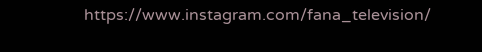https://www.instagram.com/fana_television/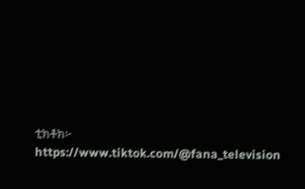ቲክቶክ፦ https://www.tiktok.com/@fana_television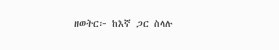ዘወትር፦ ከእኛ ጋር ስላሉ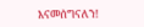እናመሰግናለን!